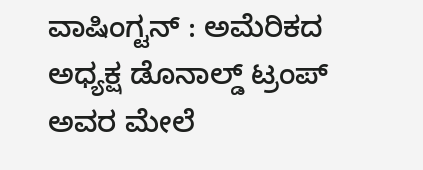ವಾಷಿಂಗ್ಟನ್ : ಅಮೆರಿಕದ ಅಧ್ಯಕ್ಷ ಡೊನಾಲ್ಡ್ ಟ್ರಂಪ್ ಅವರ ಮೇಲೆ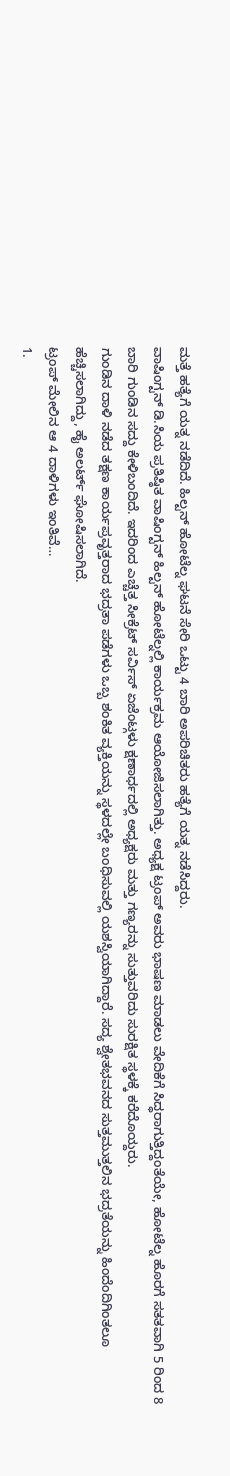ಮತ್ತೆ ಹತ್ಯೆಗೆ ಯತ್ನ ನಡೆದಿದೆ. ಹಿಲ್ಟನ್ ಹೋಟೆಲ್ನ ಘಟನೆ ಸೇರಿ ಒಟ್ಟು 4 ಬಾರಿ ಅಪರಿಚಿತರು ಹತ್ಯೆಗೆ ಯತ್ನ ನಡೆಸಿದ್ದರು.
ವಾಷಿಂಗ್ಟನ್ ಡಿ.ಸಿಯ ಪ್ರತಿಷ್ಠಿತ ವಾಷಿಂಗ್ಟನ್ ಹಿಲ್ಟನ್ ಹೋಟೆಲ್ನಲ್ಲಿ ಕಾರ್ಯಕ್ರಮ ಆಯೋಜಿಸಲಾಗಿತ್ತು. ಅಧ್ಯಕ್ಷ ಟ್ರಂಪ್ ಅವರು ಭಾಷಣ ಮಾಡಲು ವೇದಿಕೆಗೆ ಸಿದ್ಧರಾಗುತ್ತಿದ್ದಂತೆಯೇ, ಹೋಟೆಲ್ನ ಹೊರಗೆ ಸತತವಾಗಿ 5 ರಿಂದ 8 ಬಾರಿ ಗುಂಡಿನ ಸದ್ದು ಕೇಳಿಬಂದಿದೆ. ಇದರಿಂದ ಎಚ್ಚೆತ್ತ ಸೀಕ್ರೆಟ್ ಸರ್ವಿಸ್ ಏಜೆಂಟ್ಗಳು ಕ್ಷಣಾರ್ಧದಲ್ಲಿ ಅಧ್ಯಕ್ಷರು ಮತ್ತು ಗಣ್ಯರನ್ನು ಸುತ್ತುವರಿದು ಸುರಕ್ಷಿತ ಸ್ಥಳಕ್ಕೆ ಕರೆದೊಯ್ದರು.
ಗುಂಡಿನ ದಾಳಿ ನಡೆದ ತಕ್ಷಣ ಕಾರ್ಯಪ್ರವೃತ್ತರಾದ ಭದ್ರತಾ ಪಡೆಗಳು ಒಬ್ಬ ಶಂಕಿತ ವ್ಯಕ್ತಿಯನ್ನು ಸ್ಥಳದಲ್ಲೇ ಬಂಧಿಸುವಲ್ಲಿ ಯಶಸ್ವಿಯಾಗಿದ್ದಾರೆ. ಸದ್ಯ ಶ್ವೇತಭವನದ ಸುತ್ತಮುತ್ತಲಿನ ಭದ್ರತೆಯನ್ನು ಹಿಂದೆಂದಿಗಿಂತಲೂ ಹೆಚ್ಚಿಸಲಾಗಿದ್ದು, ಹೈ ಅಲರ್ಟ್ ಘೋಷಿಸಲಾಗಿದೆ.
ಟ್ರಂಪ್ ಮೇಲಿನ ಆ 4 ದಾಳಿಗಳು ಇಂತಿವೆ…
1.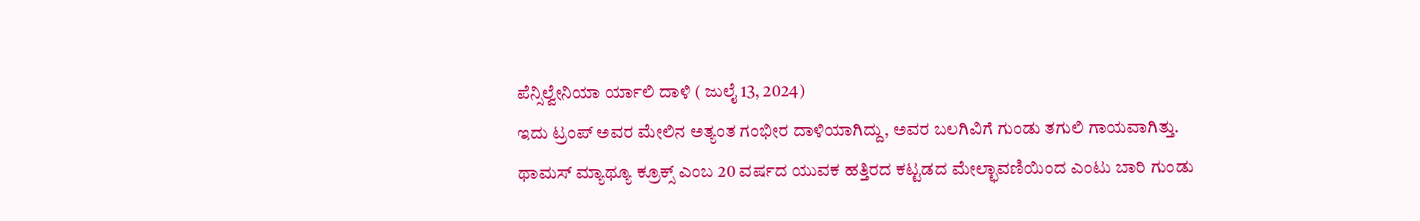ಪೆನ್ಸಿಲ್ವೇನಿಯಾ ರ್ಯಾಲಿ ದಾಳಿ ( ಜುಲೈ 13, 2024)
ಇದು ಟ್ರಂಪ್ ಅವರ ಮೇಲಿನ ಅತ್ಯಂತ ಗಂಭೀರ ದಾಳಿಯಾಗಿದ್ದು, ಅವರ ಬಲಗಿವಿಗೆ ಗುಂಡು ತಗುಲಿ ಗಾಯವಾಗಿತ್ತು. ಥಾಮಸ್ ಮ್ಯಾಥ್ಯೂ ಕ್ರೂಕ್ಸ್ ಎಂಬ 20 ವರ್ಷದ ಯುವಕ ಹತ್ತಿರದ ಕಟ್ಟಡದ ಮೇಲ್ಛಾವಣಿಯಿಂದ ಎಂಟು ಬಾರಿ ಗುಂಡು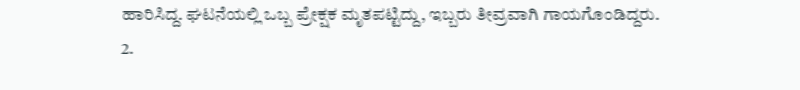ಹಾರಿಸಿದ್ದ. ಘಟನೆಯಲ್ಲಿ ಒಬ್ಬ ಪ್ರೇಕ್ಷಕ ಮೃತಪಟ್ಟಿದ್ದು, ಇಬ್ಬರು ತೀವ್ರವಾಗಿ ಗಾಯಗೊಂಡಿದ್ದರು.
2.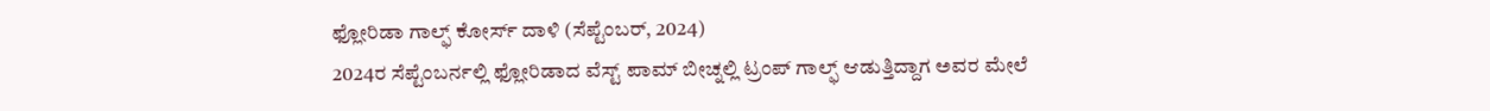ಫ್ಲೋರಿಡಾ ಗಾಲ್ಫ್ ಕೋರ್ಸ್ ದಾಳಿ (ಸೆಪ್ಟೆಂಬರ್, 2024)
2024ರ ಸೆಪ್ಟೆಂಬರ್ನಲ್ಲಿ ಫ್ಲೋರಿಡಾದ ವೆಸ್ಟ್ ಪಾಮ್ ಬೀಚ್ನಲ್ಲಿ ಟ್ರಂಪ್ ಗಾಲ್ಫ್ ಆಡುತ್ತಿದ್ದಾಗ ಅವರ ಮೇಲೆ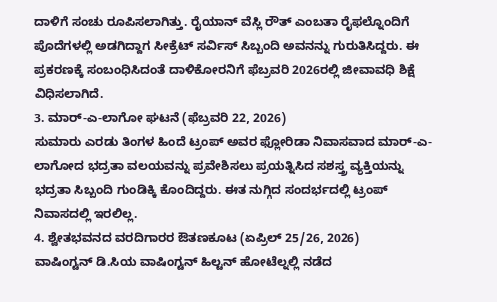ದಾಳಿಗೆ ಸಂಚು ರೂಪಿಸಲಾಗಿತ್ತು. ರೈಯಾನ್ ವೆಸ್ಲಿ ರೌತ್ ಎಂಬತಾ ರೈಫಲ್ನೊಂದಿಗೆ ಪೊದೆಗಳಲ್ಲಿ ಅಡಗಿದ್ದಾಗ ಸೀಕ್ರೆಟ್ ಸರ್ವಿಸ್ ಸಿಬ್ಬಂದಿ ಅವನನ್ನು ಗುರುತಿಸಿದ್ದರು. ಈ ಪ್ರಕರಣಕ್ಕೆ ಸಂಬಂಧಿಸಿದಂತೆ ದಾಳಿಕೋರನಿಗೆ ಫೆಬ್ರವರಿ 2026ರಲ್ಲಿ ಜೀವಾವಧಿ ಶಿಕ್ಷೆ ವಿಧಿಸಲಾಗಿದೆ.
3. ಮಾರ್-ಎ-ಲಾಗೋ ಘಟನೆ (ಫೆಬ್ರವರಿ 22, 2026)
ಸುಮಾರು ಎರಡು ತಿಂಗಳ ಹಿಂದೆ ಟ್ರಂಪ್ ಅವರ ಫ್ಲೋರಿಡಾ ನಿವಾಸವಾದ ಮಾರ್-ಎ-ಲಾಗೋದ ಭದ್ರತಾ ವಲಯವನ್ನು ಪ್ರವೇಶಿಸಲು ಪ್ರಯತ್ನಿಸಿದ ಸಶಸ್ತ್ರ ವ್ಯಕ್ತಿಯನ್ನು ಭದ್ರತಾ ಸಿಬ್ಬಂದಿ ಗುಂಡಿಕ್ಕಿ ಕೊಂದಿದ್ದರು. ಈತ ನುಗ್ಗಿದ ಸಂದರ್ಭದಲ್ಲಿ ಟ್ರಂಪ್ ನಿವಾಸದಲ್ಲಿ ಇರಲಿಲ್ಲ.
4. ಶ್ವೇತಭವನದ ವರದಿಗಾರರ ಔತಣಕೂಟ (ಏಪ್ರಿಲ್ 25/26, 2026)
ವಾಷಿಂಗ್ಟನ್ ಡಿ.ಸಿಯ ವಾಷಿಂಗ್ಟನ್ ಹಿಲ್ಟನ್ ಹೋಟೆಲ್ನಲ್ಲಿ ನಡೆದ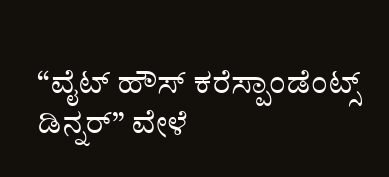“ವೈಟ್ ಹೌಸ್ ಕರೆಸ್ಪಾಂಡೆಂಟ್ಸ್ ಡಿನ್ನರ್” ವೇಳೆ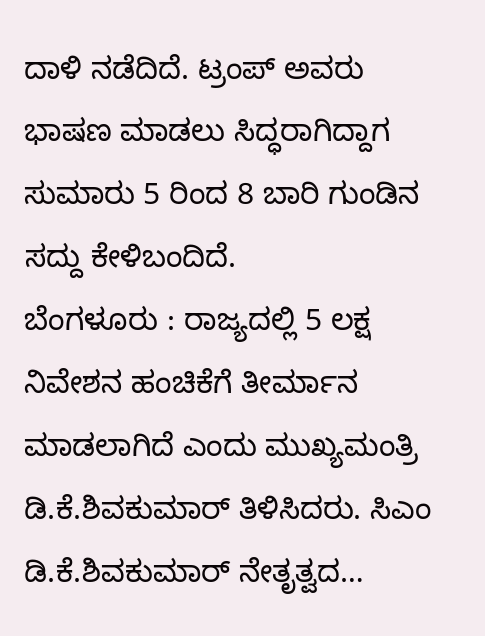ದಾಳಿ ನಡೆದಿದೆ. ಟ್ರಂಪ್ ಅವರು ಭಾಷಣ ಮಾಡಲು ಸಿದ್ಧರಾಗಿದ್ದಾಗ ಸುಮಾರು 5 ರಿಂದ 8 ಬಾರಿ ಗುಂಡಿನ ಸದ್ದು ಕೇಳಿಬಂದಿದೆ.
ಬೆಂಗಳೂರು : ರಾಜ್ಯದಲ್ಲಿ 5 ಲಕ್ಷ ನಿವೇಶನ ಹಂಚಿಕೆಗೆ ತೀರ್ಮಾನ ಮಾಡಲಾಗಿದೆ ಎಂದು ಮುಖ್ಯಮಂತ್ರಿ ಡಿ.ಕೆ.ಶಿವಕುಮಾರ್ ತಿಳಿಸಿದರು. ಸಿಎಂ ಡಿ.ಕೆ.ಶಿವಕುಮಾರ್ ನೇತೃತ್ವದ…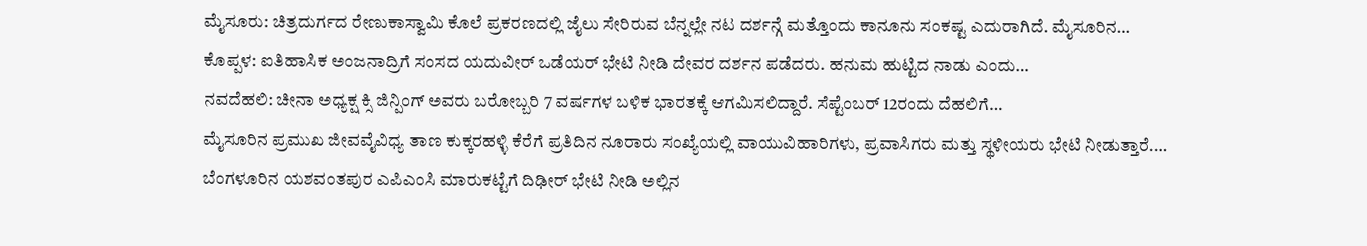ಮೈಸೂರು: ಚಿತ್ರದುರ್ಗದ ರೇಣುಕಾಸ್ವಾಮಿ ಕೊಲೆ ಪ್ರಕರಣದಲ್ಲಿ ಜೈಲು ಸೇರಿರುವ ಬೆನ್ನಲ್ಲೇ ನಟ ದರ್ಶನ್ಗೆ ಮತ್ತೊಂದು ಕಾನೂನು ಸಂಕಷ್ಟ ಎದುರಾಗಿದೆ. ಮೈಸೂರಿನ…
ಕೊಪ್ಪಳ: ಐತಿಹಾಸಿಕ ಅಂಜನಾದ್ರಿಗೆ ಸಂಸದ ಯದುವೀರ್ ಒಡೆಯರ್ ಭೇಟಿ ನೀಡಿ ದೇವರ ದರ್ಶನ ಪಡೆದರು. ಹನುಮ ಹುಟ್ಟಿದ ನಾಡು ಎಂದು…
ನವದೆಹಲಿ: ಚೀನಾ ಅಧ್ಯಕ್ಷ ಕ್ಸಿ ಜಿನ್ಪಿಂಗ್ ಅವರು ಬರೋಬ್ಬರಿ 7 ವರ್ಷಗಳ ಬಳಿಕ ಭಾರತಕ್ಕೆ ಆಗಮಿಸಲಿದ್ದಾರೆ. ಸೆಪ್ಟೆಂಬರ್ 12ರಂದು ದೆಹಲಿಗೆ…
ಮೈಸೂರಿನ ಪ್ರಮುಖ ಜೀವವೈವಿಧ್ಯ ತಾಣ ಕುಕ್ಕರಹಳ್ಳಿ ಕೆರೆಗೆ ಪ್ರತಿದಿನ ನೂರಾರು ಸಂಖ್ಯೆಯಲ್ಲಿ ವಾಯುವಿಹಾರಿಗಳು, ಪ್ರವಾಸಿಗರು ಮತ್ತು ಸ್ಥಳೀಯರು ಭೇಟಿ ನೀಡುತ್ತಾರೆ.…
ಬೆಂಗಳೂರಿನ ಯಶವಂತಪುರ ಎಪಿಎಂಸಿ ಮಾರುಕಟ್ಟೆಗೆ ದಿಢೀರ್ ಭೇಟಿ ನೀಡಿ ಅಲ್ಲಿನ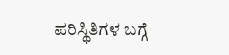ಪರಿಸ್ಥಿತಿಗಳ ಬಗ್ಗೆ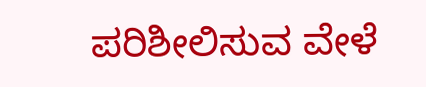ಪರಿಶೀಲಿಸುವ ವೇಳೆ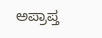ಅಪ್ರಾಪ್ತ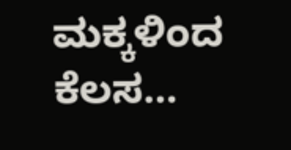ಮಕ್ಕಳಿಂದ ಕೆಲಸ…